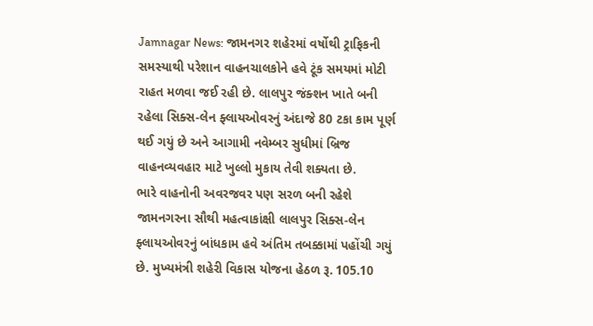Jamnagar News: જામનગર શહેરમાં વર્ષોથી ટ્રાફિકની સમસ્યાથી પરેશાન વાહનચાલકોને હવે ટૂંક સમયમાં મોટી રાહત મળવા જઈ રહી છે. લાલપુર જંક્શન ખાતે બની રહેલા સિક્સ-લેન ફ્લાયઓવરનું અંદાજે 80 ટકા કામ પૂર્ણ થઈ ગયું છે અને આગામી નવેમ્બર સુધીમાં બ્રિજ વાહનવ્યવહાર માટે ખુલ્લો મુકાય તેવી શક્યતા છે.
ભારે વાહનોની અવરજવર પણ સરળ બની રહેશે
જામનગરના સૌથી મહત્વાકાંક્ષી લાલપુર સિક્સ-લેન ફ્લાયઓવરનું બાંધકામ હવે અંતિમ તબક્કામાં પહોંચી ગયું છે. મુખ્યમંત્રી શહેરી વિકાસ યોજના હેઠળ રૂ. 105.10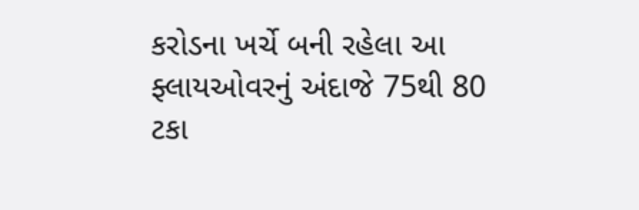કરોડના ખર્ચે બની રહેલા આ ફ્લાયઓવરનું અંદાજે 75થી 80 ટકા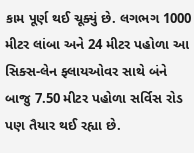કામ પૂર્ણ થઈ ચૂક્યું છે. લગભગ 1000 મીટર લાંબા અને 24 મીટર પહોળા આ સિક્સ-લેન ફ્લાયઓવર સાથે બંને બાજુ 7.50 મીટર પહોળા સર્વિસ રોડ પણ તૈયાર થઈ રહ્યા છે.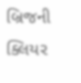બ્રિજની ક્લિયર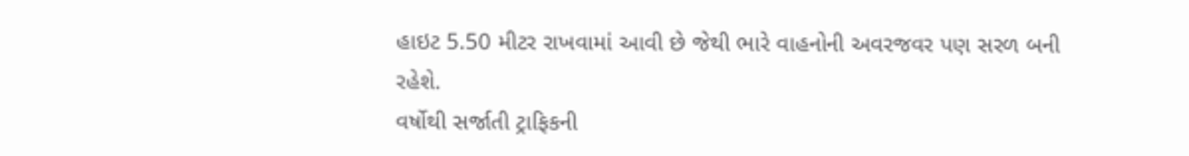હાઇટ 5.50 મીટર રાખવામાં આવી છે જેથી ભારે વાહનોની અવરજવર પણ સરળ બની રહેશે.
વર્ષોથી સર્જાતી ટ્રાફિકની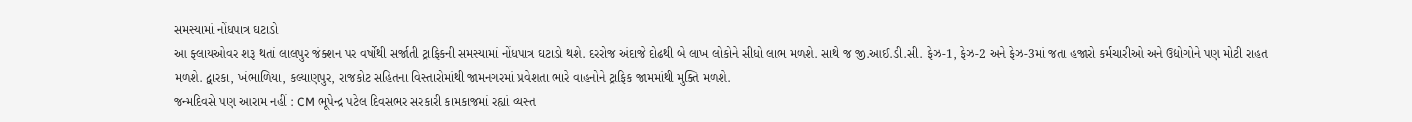સમસ્યામાં નોંધપાત્ર ઘટાડો
આ ફ્લાયઓવર શરૂ થતાં લાલપુર જંક્શન પર વર્ષોથી સર્જાતી ટ્રાફિકની સમસ્યામાં નોંધપાત્ર ઘટાડો થશે. દરરોજ અંદાજે દોઢથી બે લાખ લોકોને સીધો લાભ મળશે. સાથે જ જી.આઈ.ડી.સી. ફેઝ-1, ફેઝ-2 અને ફેઝ-3માં જતા હજારો કર્મચારીઓ અને ઉદ્યોગોને પણ મોટી રાહત મળશે. દ્વારકા, ખંભાળિયા, કલ્યાણપુર, રાજકોટ સહિતના વિસ્તારોમાંથી જામનગરમાં પ્રવેશતા ભારે વાહનોને ટ્રાફિક જામમાંથી મુક્તિ મળશે.
જન્મદિવસે પણ આરામ નહીં : CM ભૂપેન્દ્ર પટેલ દિવસભર સરકારી કામકાજમાં રહ્યાં વ્યસ્ત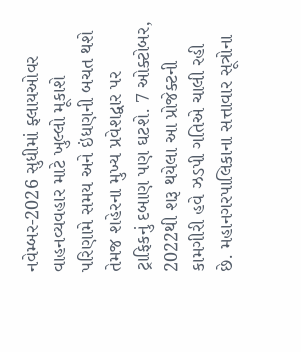નવેમ્બર-2026 સુધીમાં ફ્લાયઓવર વાહનવ્યવહાર માટે ખુલ્લો મૂકાશે
પરિણામે સમય અને ઇંધણની બચત થશે તેમજ શહેરના મુખ્ય પ્રવેશદ્વાર પર ટ્રાફિકનું દબાણ પણ ઘટશે. 7 ઓક્ટોબર, 2022થી શરૂ થયેલા આ પ્રોજેક્ટની કામગીરી હવે ઝડપી ગતિએ ચાલી રહી છે. મહાનગરપાલિકાના સત્તાવાર સૂત્રોના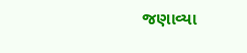જણાવ્યા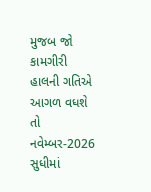મુજબ જો કામગીરી હાલની ગતિએ આગળ વધશે તો નવેમ્બર-2026 સુધીમાં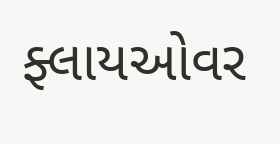ફ્લાયઓવર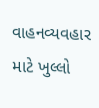વાહનવ્યવહાર માટે ખુલ્લો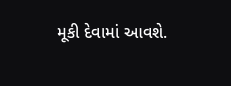મૂકી દેવામાં આવશે.